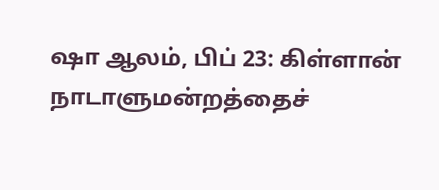ஷா ஆலம், பிப் 23: கிள்ளான் நாடாளுமன்றத்தைச்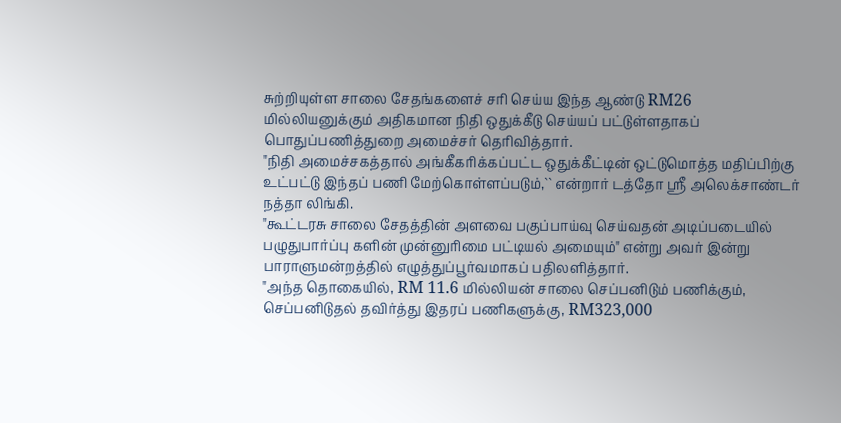சுற்றியுள்ள சாலை சேதங்களைச் சரி செய்ய இந்த ஆண்டு RM26 மில்லியனுக்கும் அதிகமான நிதி ஒதுக்கீடு செய்யப் பட்டுள்ளதாகப் பொதுப்பணித்துறை அமைச்சர் தெரிவித்தார்.
"நிதி அமைச்சகத்தால் அங்கீகரிக்கப்பட்ட ஒதுக்கீட்டின் ஒட்டுமொத்த மதிப்பிற்கு உட்பட்டு இந்தப் பணி மேற்கொள்ளப்படும்,`` என்றார் டத்தோ ஶ்ரீ அலெக்சாண்டர் நத்தா லிங்கி.
"கூட்டரசு சாலை சேதத்தின் அளவை பகுப்பாய்வு செய்வதன் அடிப்படையில் பழுதுபார்ப்பு களின் முன்னுரிமை பட்டியல் அமையும்" என்று அவர் இன்று பாராளுமன்றத்தில் எழுத்துப்பூர்வமாகப் பதிலளித்தார்.
"அந்த தொகையில், RM 11.6 மில்லியன் சாலை செப்பனிடும் பணிக்கும், செப்பனிடுதல் தவிர்த்து இதரப் பணிகளுக்கு, RM323,000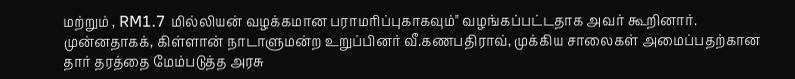மற்றும் , RM1.7 மில்லியன் வழக்கமான பராமரிப்புகாகவும்" வழங்கப்பட்டதாக அவர் கூறினார்.
முன்னதாகக், கிள்ளான் நாடாளுமன்ற உறுப்பினர் வீ.கணபதிராவ், முக்கிய சாலைகள் அமைப்பதற்கான தார் தரத்தை மேம்படுத்த அரசு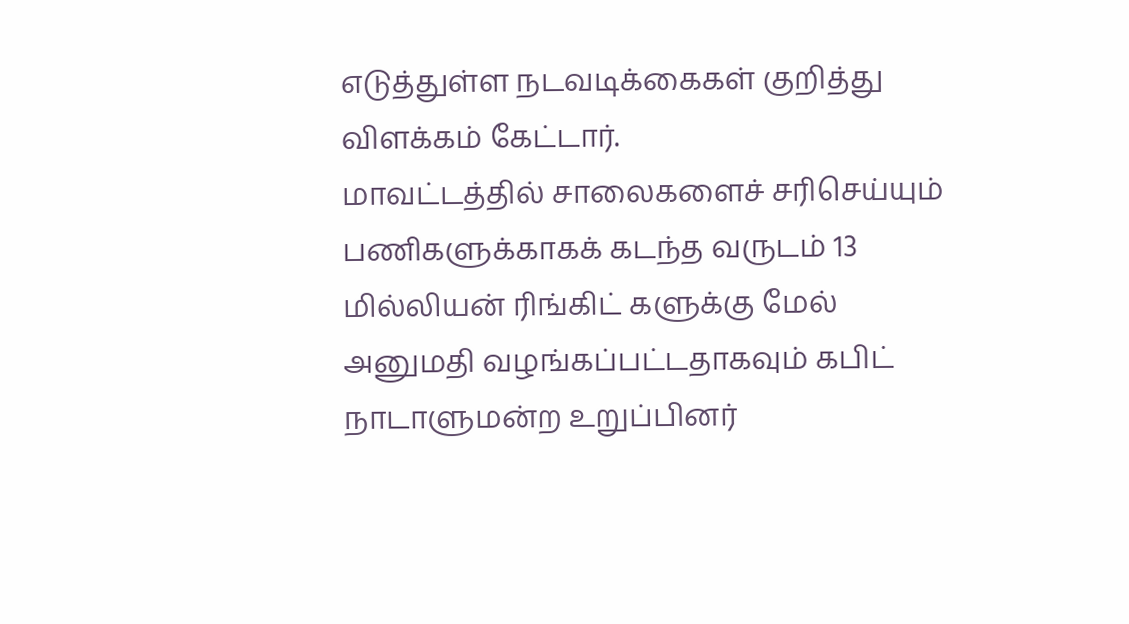எடுத்துள்ள நடவடிக்கைகள் குறித்து விளக்கம் கேட்டார்.
மாவட்டத்தில் சாலைகளைச் சரிசெய்யும் பணிகளுக்காகக் கடந்த வருடம் 13 மில்லியன் ரிங்கிட் களுக்கு மேல் அனுமதி வழங்கப்பட்டதாகவும் கபிட் நாடாளுமன்ற உறுப்பினர்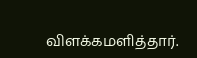விளக்கமளித்தார்.